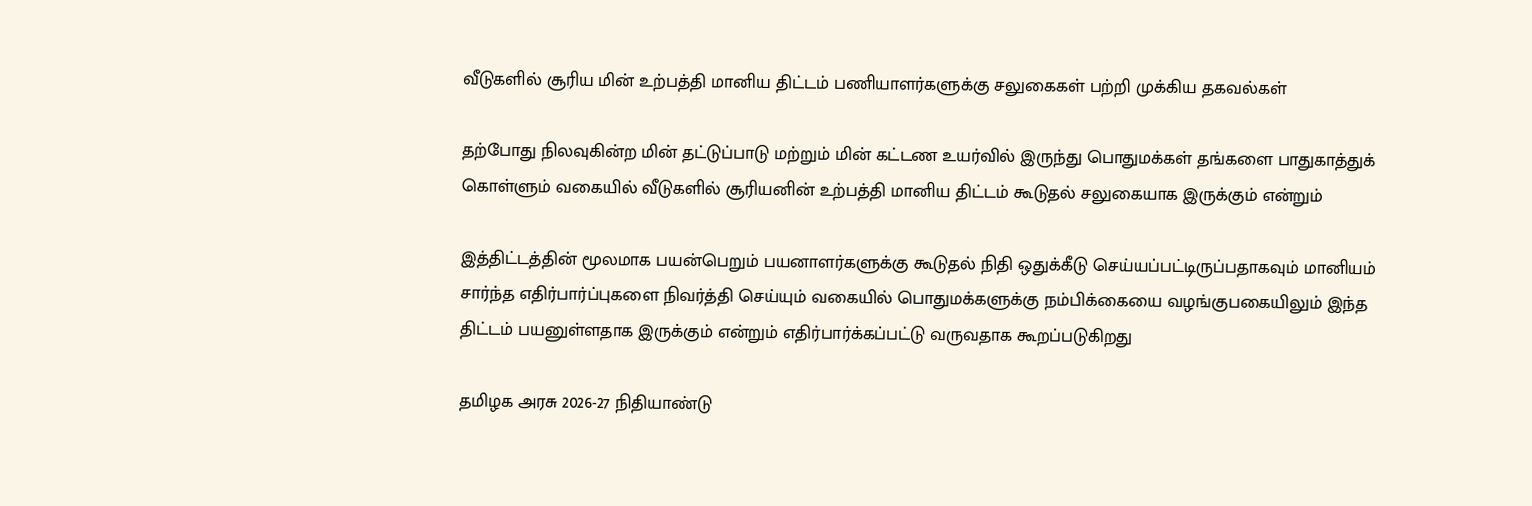வீடுகளில் சூரிய மின் உற்பத்தி மானிய திட்டம் பணியாளர்களுக்கு சலுகைகள் பற்றி முக்கிய தகவல்கள்

தற்போது நிலவுகின்ற மின் தட்டுப்பாடு மற்றும் மின் கட்டண உயர்வில் இருந்து பொதுமக்கள் தங்களை பாதுகாத்துக் கொள்ளும் வகையில் வீடுகளில் சூரியனின் உற்பத்தி மானிய திட்டம் கூடுதல் சலுகையாக இருக்கும் என்றும்

இத்திட்டத்தின் மூலமாக பயன்பெறும் பயனாளர்களுக்கு கூடுதல் நிதி ஒதுக்கீடு செய்யப்பட்டிருப்பதாகவும் மானியம் சார்ந்த எதிர்பார்ப்புகளை நிவர்த்தி செய்யும் வகையில் பொதுமக்களுக்கு நம்பிக்கையை வழங்குபகையிலும் இந்த திட்டம் பயனுள்ளதாக இருக்கும் என்றும் எதிர்பார்க்கப்பட்டு வருவதாக கூறப்படுகிறது

தமிழக அரசு 2026-27 நிதியாண்டு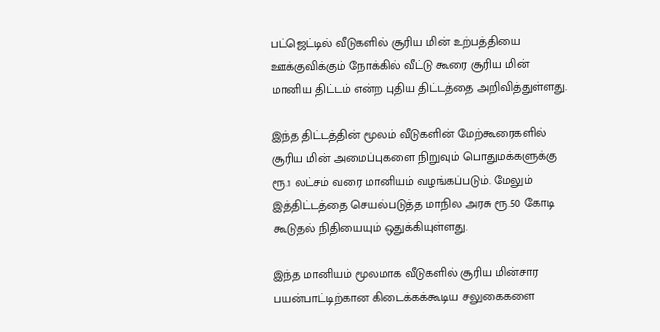பட்ஜெட்டில் வீடுகளில் சூரிய மின் உற்பத்தியை ஊக்குவிக்கும் நோக்கில் வீட்டு கூரை சூரிய மின் மானிய திட்டம் என்ற புதிய திட்டத்தை அறிவித்துள்ளது.

இந்த திட்டத்தின் மூலம் வீடுகளின் மேற்கூரைகளில் சூரிய மின் அமைப்புகளை நிறுவும் பொதுமக்களுக்கு ரூ.1 லட்சம் வரை மானியம் வழங்கப்படும். மேலும் இத்திட்டத்தை செயல்படுத்த மாநில அரசு ரூ.50 கோடி கூடுதல் நிதியையும் ஒதுக்கியுள்ளது.

இந்த மானியம் மூலமாக வீடுகளில் சூரிய மின்சார பயன்பாட்டிற்கான கிடைக்கக்கூடிய சலுகைகளை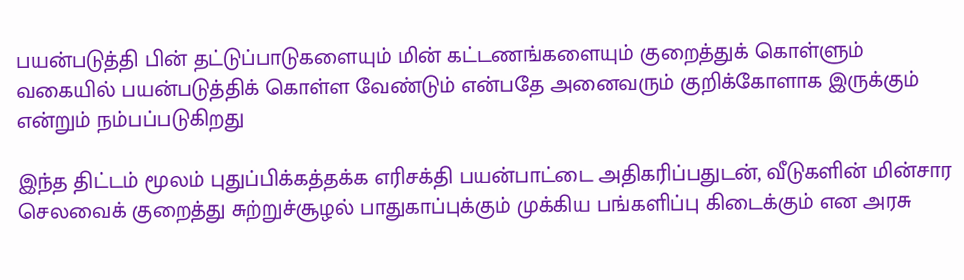பயன்படுத்தி பின் தட்டுப்பாடுகளையும் மின் கட்டணங்களையும் குறைத்துக் கொள்ளும் வகையில் பயன்படுத்திக் கொள்ள வேண்டும் என்பதே அனைவரும் குறிக்கோளாக இருக்கும் என்றும் நம்பப்படுகிறது

இந்த திட்டம் மூலம் புதுப்பிக்கத்தக்க எரிசக்தி பயன்பாட்டை அதிகரிப்பதுடன், வீடுகளின் மின்சார செலவைக் குறைத்து சுற்றுச்சூழல் பாதுகாப்புக்கும் முக்கிய பங்களிப்பு கிடைக்கும் என அரசு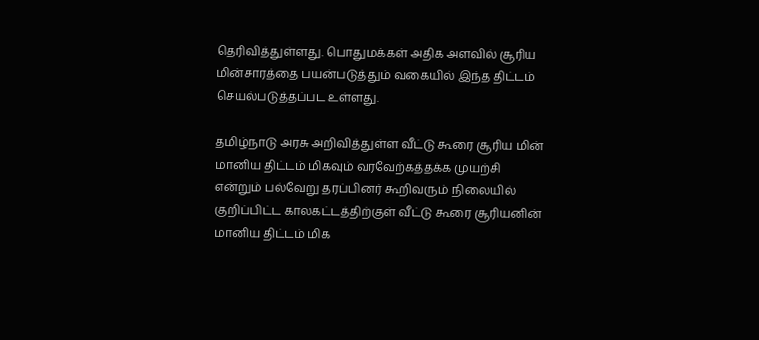தெரிவித்துள்ளது. பொதுமக்கள் அதிக அளவில் சூரிய மின்சாரத்தை பயன்படுத்தும் வகையில் இந்த திட்டம் செயல்படுத்தப்பட உள்ளது.

தமிழ்நாடு அரசு அறிவித்துள்ள வீட்டு கூரை சூரிய மின் மானிய திட்டம் மிகவும் வரவேற்கத்தக்க முயற்சி என்றும் பல்வேறு தரப்பினர் கூறிவரும் நிலையில் குறிப்பிட்ட காலகட்டத்திற்குள் வீட்டு கூரை சூரியனின் மானிய திட்டம் மிக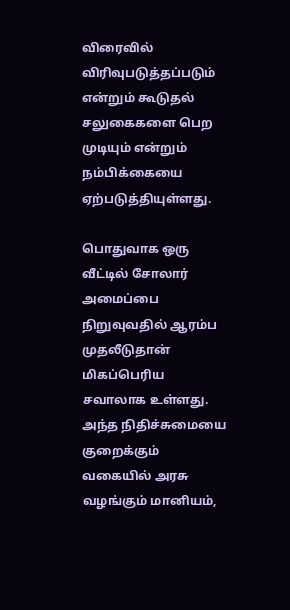விரைவில் விரிவுபடுத்தப்படும் என்றும் கூடுதல் சலுகைகளை பெற முடியும் என்றும் நம்பிக்கையை ஏற்படுத்தியுள்ளது.

பொதுவாக ஒரு வீட்டில் சோலார் அமைப்பை நிறுவுவதில் ஆரம்ப முதலீடுதான் மிகப்பெரிய சவாலாக உள்ளது. அந்த நிதிச்சுமையை குறைக்கும் வகையில் அரசு வழங்கும் மானியம்,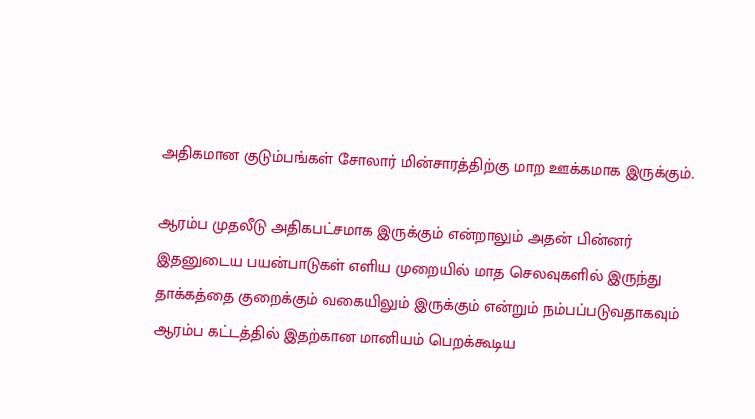அதிகமான குடும்பங்கள் சோலார் மின்சாரத்திற்கு மாற ஊக்கமாக இருக்கும்.

ஆரம்ப முதலீடு அதிகபட்சமாக இருக்கும் என்றாலும் அதன் பின்னர் இதனுடைய பயன்பாடுகள் எளிய முறையில் மாத செலவுகளில் இருந்து தாக்கத்தை குறைக்கும் வகையிலும் இருக்கும் என்றும் நம்பப்படுவதாகவும் ஆரம்ப கட்டத்தில் இதற்கான மானியம் பெறக்கூடிய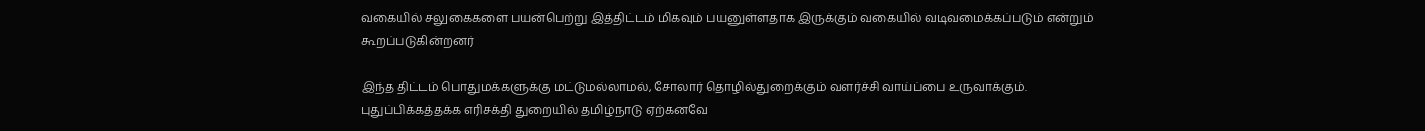வகையில் சலுகைகளை பயன்பெற்று இத்திட்டம் மிகவும் பயனுள்ளதாக இருக்கும் வகையில் வடிவமைக்கப்படும் என்றும் கூறப்படுகின்றனர்

இந்த திட்டம் பொதுமக்களுக்கு மட்டுமல்லாமல், சோலார் தொழில்துறைக்கும் வளர்ச்சி வாய்ப்பை உருவாக்கும். புதுப்பிக்கத்தக்க எரிசக்தி துறையில் தமிழ்நாடு ஏற்கனவே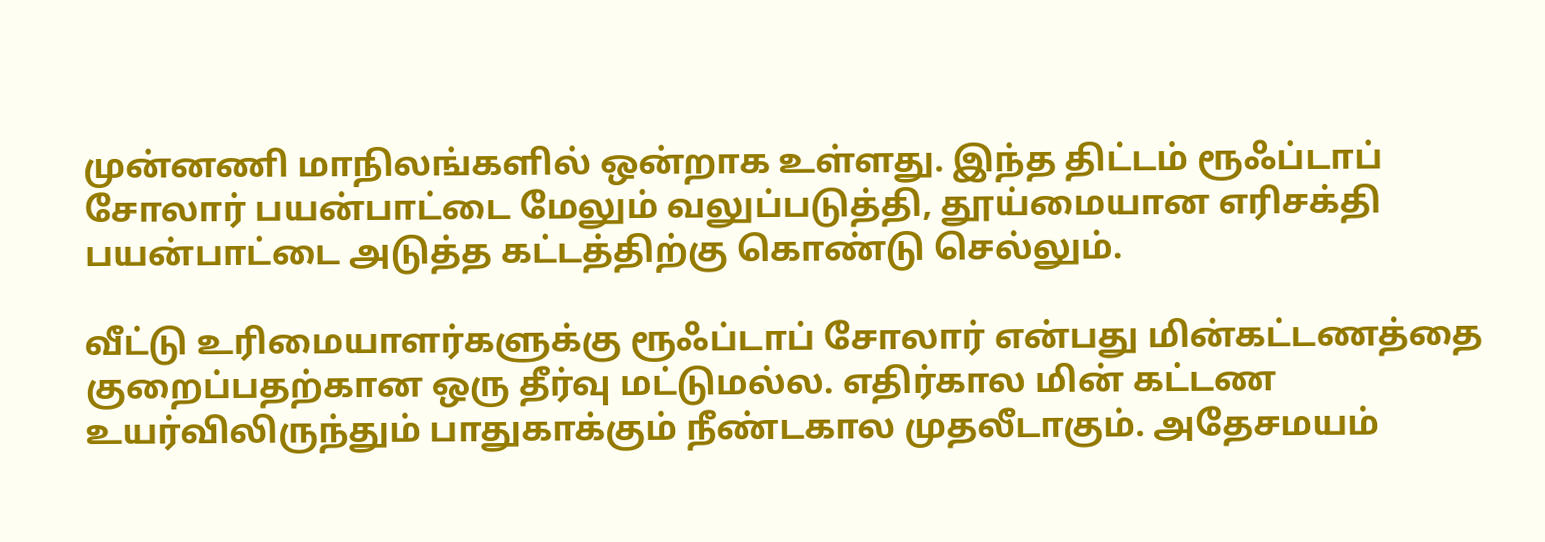முன்னணி மாநிலங்களில் ஒன்றாக உள்ளது. இந்த திட்டம் ரூஃப்டாப் சோலார் பயன்பாட்டை மேலும் வலுப்படுத்தி, தூய்மையான எரிசக்தி பயன்பாட்டை அடுத்த கட்டத்திற்கு கொண்டு செல்லும்.

வீட்டு உரிமையாளர்களுக்கு ரூஃப்டாப் சோலார் என்பது மின்கட்டணத்தை குறைப்பதற்கான ஒரு தீர்வு மட்டுமல்ல. எதிர்கால மின் கட்டண உயர்விலிருந்தும் பாதுகாக்கும் நீண்டகால முதலீடாகும். அதேசமயம்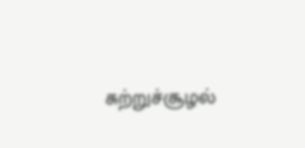சுற்றுச்சூழல்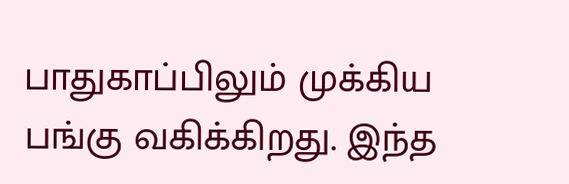பாதுகாப்பிலும் முக்கிய பங்கு வகிக்கிறது. இந்த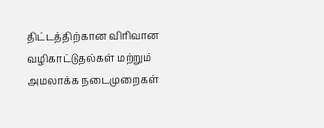திட்டத்திற்கான விரிவான வழிகாட்டுதல்கள் மற்றும் அமலாக்க நடைமுறைகள்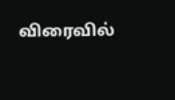விரைவில்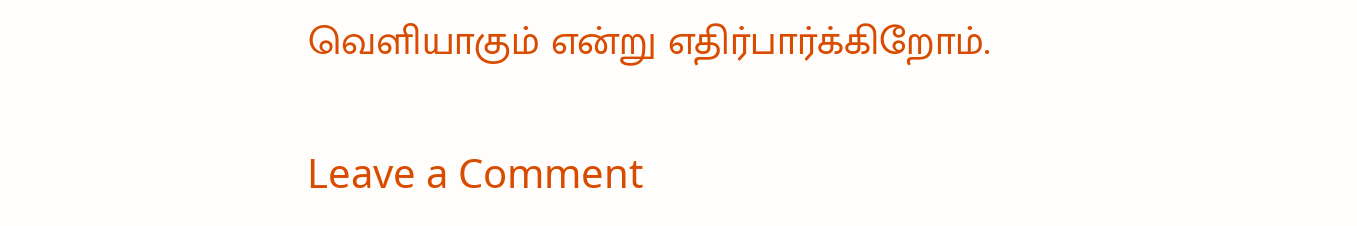வெளியாகும் என்று எதிர்பார்க்கிறோம்.

Leave a Comment